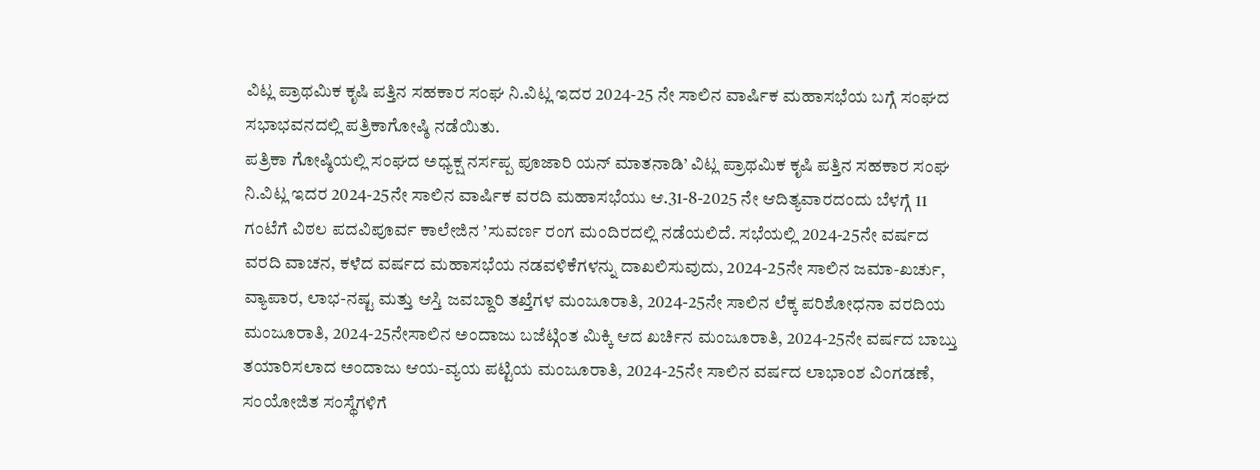ವಿಟ್ಲ ಪ್ರಾಥಮಿಕ ಕೃಷಿ ಪತ್ತಿನ ಸಹಕಾರ ಸಂಘ ನಿ.ವಿಟ್ಲ ಇದರ 2024-25 ನೇ ಸಾಲಿನ ವಾರ್ಷಿಕ ಮಹಾಸಭೆಯ ಬಗ್ಗೆ ಸಂಘದ ಸಭಾಭವನದಲ್ಲಿ ಪತ್ರಿಕಾಗೋಷ್ಠಿ ನಡೆಯಿತು.
ಪತ್ರಿಕಾ ಗೋಷ್ಠಿಯಲ್ಲಿ ಸಂಘದ ಅಧ್ಯಕ್ಷ ನರ್ಸಪ್ಪ ಪೂಜಾರಿ ಯನ್ ಮಾತನಾಡಿ’ ವಿಟ್ಲ ಪ್ರಾಥಮಿಕ ಕೃಷಿ ಪತ್ತಿನ ಸಹಕಾರ ಸಂಘ ನಿ.ವಿಟ್ಲ ಇದರ 2024-25ನೇ ಸಾಲಿನ ವಾರ್ಷಿಕ ವರದಿ ಮಹಾಸಭೆಯು ಆ.31-8-2025 ನೇ ಆದಿತ್ಯವಾರದಂದು ಬೆಳಗ್ಗೆ 11 ಗಂಟೆಗೆ ವಿಠಲ ಪದವಿಪೂರ್ವ ಕಾಲೇಜಿನ ’ಸುವರ್ಣ ರಂಗ ಮಂದಿರದಲ್ಲಿ ನಡೆಯಲಿದೆ. ಸಭೆಯಲ್ಲಿ 2024-25ನೇ ವರ್ಷದ ವರದಿ ವಾಚನ, ಕಳೆದ ವರ್ಷದ ಮಹಾಸಭೆಯ ನಡವಳಿಕೆಗಳನ್ನು ದಾಖಲಿಸುವುದು, 2024-25ನೇ ಸಾಲಿನ ಜಮಾ-ಖರ್ಚು, ವ್ಯಾಪಾರ, ಲಾಭ-ನಷ್ಟ ಮತ್ತು ಆಸ್ತಿ ಜವಬ್ದಾರಿ ತಖ್ತೆಗಳ ಮಂಜೂರಾತಿ, 2024-25ನೇ ಸಾಲಿನ ಲೆಕ್ಕ ಪರಿಶೋಧನಾ ವರದಿಯ ಮಂಜೂರಾತಿ, 2024-25ನೇಸಾಲಿನ ಅಂದಾಜು ಬಜೆಟ್ಗಿಂತ ಮಿಕ್ಕಿ ಆದ ಖರ್ಚಿನ ಮಂಜೂರಾತಿ, 2024-25ನೇ ವರ್ಷದ ಬಾಬ್ತು ತಯಾರಿಸಲಾದ ಅಂದಾಜು ಆಯ-ವ್ಯಯ ಪಟ್ಟಿಯ ಮಂಜೂರಾತಿ, 2024-25ನೇ ಸಾಲಿನ ವರ್ಷದ ಲಾಭಾಂಶ ವಿಂಗಡಣೆ, ಸಂಯೋಜಿತ ಸಂಸ್ಥೆಗಳಿಗೆ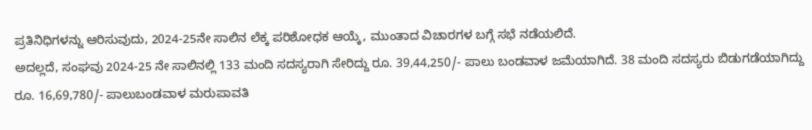ಪ್ರತಿನಿಧಿಗಳನ್ನು ಆರಿಸುವುದು, 2024-25ನೇ ಸಾಲಿನ ಲೆಕ್ಕ ಪರಿಶೋಧಕ ಆಯ್ಕೆ, ಮುಂತಾದ ವಿಚಾರಗಳ ಬಗ್ಗೆ ಸಭೆ ನಡೆಯಲಿದೆ.
ಅದಲ್ಲದೆ, ಸಂಘವು 2024-25 ನೇ ಸಾಲಿನಲ್ಲಿ 133 ಮಂದಿ ಸದಸ್ಯರಾಗಿ ಸೇರಿದ್ದು ರೂ. 39,44,250/- ಪಾಲು ಬಂಡವಾಳ ಜಮೆಯಾಗಿದೆ. 38 ಮಂದಿ ಸದಸ್ಯರು ಬಿಡುಗಡೆಯಾಗಿದ್ದು ರೂ. 16,69,780/- ಪಾಲುಬಂಡವಾಳ ಮರುಪಾವತಿ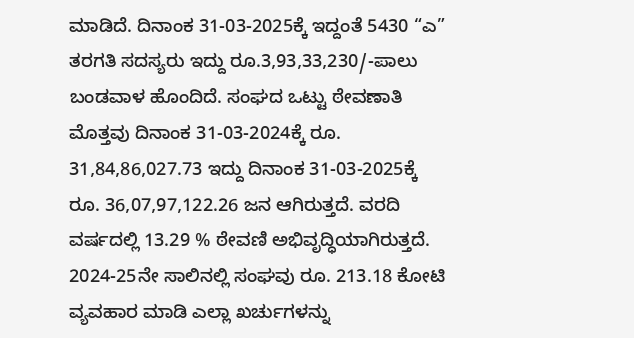ಮಾಡಿದೆ. ದಿನಾಂಕ 31-03-2025ಕ್ಕೆ ಇದ್ದಂತೆ 5430 “ಎ” ತರಗತಿ ಸದಸ್ಯರು ಇದ್ದು ರೂ.3,93,33,230/-ಪಾಲು ಬಂಡವಾಳ ಹೊಂದಿದೆ. ಸಂಘದ ಒಟ್ಟು ಠೇವಣಾತಿ ಮೊತ್ತವು ದಿನಾಂಕ 31-03-2024ಕ್ಕೆ ರೂ. 31,84,86,027.73 ಇದ್ದು ದಿನಾಂಕ 31-03-2025ಕ್ಕೆ ರೂ. 36,07,97,122.26 ಜನ ಆಗಿರುತ್ತದೆ. ವರದಿ ವರ್ಷದಲ್ಲಿ 13.29 % ಠೇವಣಿ ಅಭಿವೃದ್ಧಿಯಾಗಿರುತ್ತದೆ. 2024-25ನೇ ಸಾಲಿನಲ್ಲಿ ಸಂಘವು ರೂ. 213.18 ಕೋಟಿ ವ್ಯವಹಾರ ಮಾಡಿ ಎಲ್ಲಾ ಖರ್ಚುಗಳನ್ನು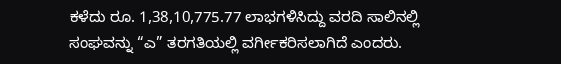ಕಳೆದು ರೂ. 1,38,10,775.77 ಲಾಭಗಳಿಸಿದ್ದು ವರದಿ ಸಾಲಿನಲ್ಲಿ ಸಂಘವನ್ನು “ಎ” ತರಗತಿಯಲ್ಲಿ ವರ್ಗೀಕರಿಸಲಾಗಿದೆ ಎಂದರು.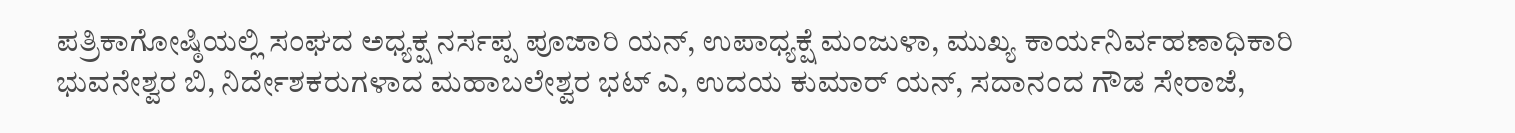ಪತ್ರಿಕಾಗೋಷ್ಠಿಯಲ್ಲಿ ಸಂಘದ ಅಧ್ಯಕ್ಷ ನರ್ಸಪ್ಪ ಪೂಜಾರಿ ಯನ್, ಉಪಾಧ್ಯಕ್ಷೆ ಮಂಜುಳಾ, ಮುಖ್ಯ ಕಾರ್ಯನಿರ್ವಹಣಾಧಿಕಾರಿ ಭುವನೇಶ್ವರ ಬಿ, ನಿರ್ದೇಶಕರುಗಳಾದ ಮಹಾಬಲೇಶ್ವರ ಭಟ್ ಎ, ಉದಯ ಕುಮಾರ್ ಯನ್, ಸದಾನಂದ ಗೌಡ ಸೇರಾಜೆ,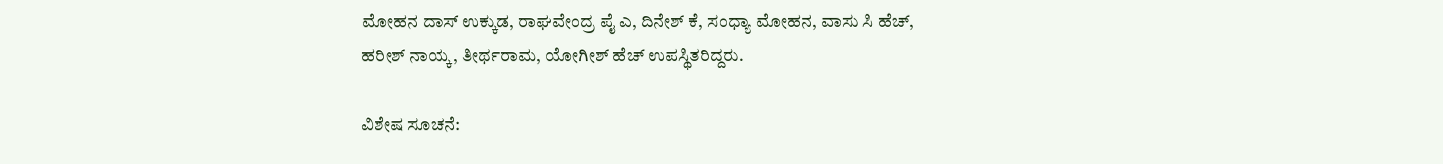ಮೋಹನ ದಾಸ್ ಉಕ್ಕುಡ, ರಾಘವೇಂದ್ರ ಪೈ ಎ, ದಿನೇಶ್ ಕೆ, ಸಂಧ್ಯಾ ಮೋಹನ, ವಾಸು ಸಿ ಹೆಚ್, ಹರೀಶ್ ನಾಯ್ಕ, ತೀರ್ಥರಾಮ, ಯೋಗೀಶ್ ಹೆಚ್ ಉಪಸ್ಥಿತರಿದ್ದರು.

ವಿಶೇಷ ಸೂಚನೆ: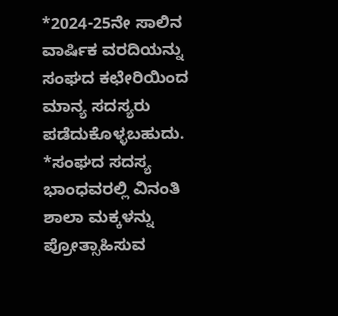*2024-25ನೇ ಸಾಲಿನ ವಾರ್ಷಿಕ ವರದಿಯನ್ನು ಸಂಘದ ಕಛೇರಿಯಿಂದ ಮಾನ್ಯ ಸದಸ್ಯರು ಪಡೆದುಕೊಳ್ಳಬಹುದು.
*ಸಂಘದ ಸದಸ್ಯ ಭಾಂಧವರಲ್ಲಿ ವಿನಂತಿ ಶಾಲಾ ಮಕ್ಕಳನ್ನು ಪ್ರೋತ್ಸಾಹಿಸುವ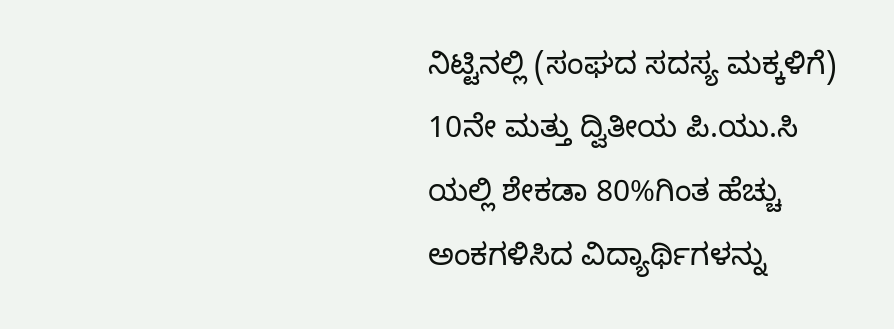ನಿಟ್ಟಿನಲ್ಲಿ (ಸಂಘದ ಸದಸ್ಯ ಮಕ್ಕಳಿಗೆ) 10ನೇ ಮತ್ತು ದ್ವಿತೀಯ ಪಿ.ಯು.ಸಿ ಯಲ್ಲಿ ಶೇಕಡಾ 80%ಗಿಂತ ಹೆಚ್ಚು ಅಂಕಗಳಿಸಿದ ವಿದ್ಯಾರ್ಥಿಗಳನ್ನು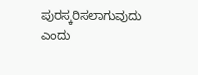ಪುರಸ್ಕರಿಸಲಾಗುವುದು ಎಂದು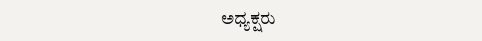ಅಧ್ಯಕ್ಷರು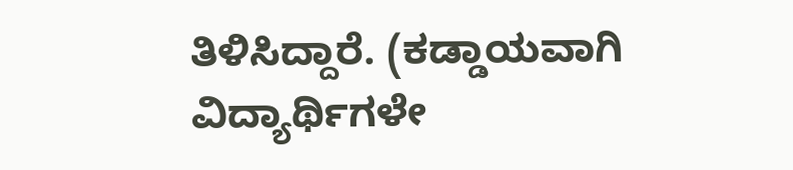ತಿಳಿಸಿದ್ದಾರೆ. (ಕಡ್ಡಾಯವಾಗಿ ವಿದ್ಯಾರ್ಥಿಗಳೇ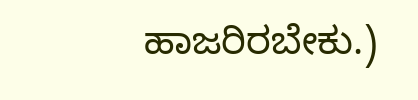ಹಾಜರಿರಬೇಕು.)